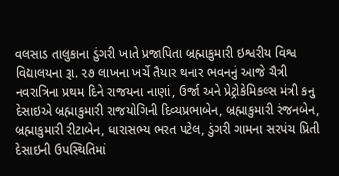વલસાડ તાલુકાના ડુંગરી ખાતે પ્રજાપિતા બ્રહ્માકુમારી ઇશ્વરીય વિશ્વ વિદ્યાલયના રૂા. ૨૭ લાખના ખર્ચે તૈયાર થનાર ભવનનું આજે ચૈત્રી નવરાત્રિના પ્રથમ દિને રાજયના નાણાં, ઉર્જા અને પ્રેટ્રોકેમિકલ્સ મંત્રી કનુ દેસાઇએ બ્રહ્માકુમારી રાજયોગિની દિવ્યપ્રભાબેન, બ્રહ્માકુમારી રંજનબેન, બ્રહ્માકુમારી રીટાબેન, ધારાસભ્ય ભરત પટેલ, ડુંગરી ગામના સરપંચ પ્રિતી દેસાઇની ઉપસ્થિતિમાં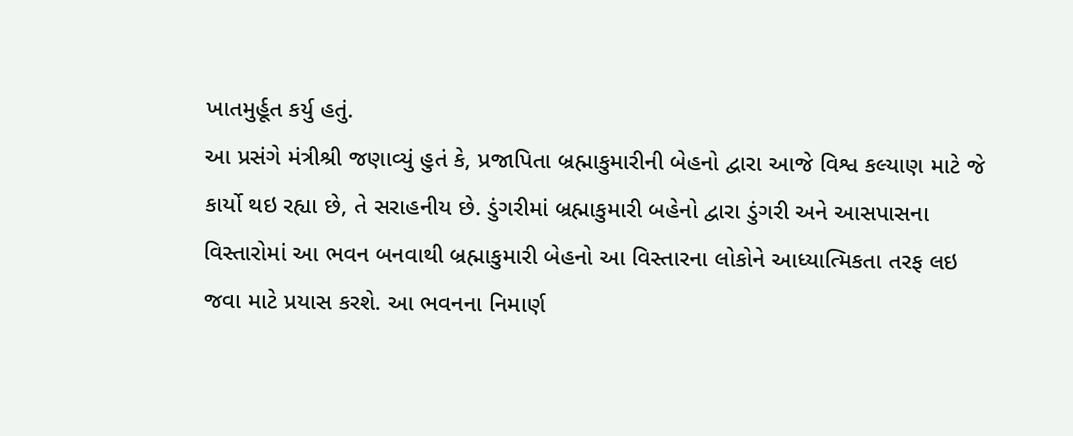ખાતમુર્હૂત કર્યુ હતું.
આ પ્રસંગે મંત્રીશ્રી જણાવ્યું હુતં કે, પ્રજાપિતા બ્રહ્માકુમારીની બેહનો દ્વારા આજે વિશ્વ કલ્યાણ માટે જે કાર્યો થઇ રહ્યા છે, તે સરાહનીય છે. ડુંગરીમાં બ્રહ્માકુમારી બહેનો દ્વારા ડુંગરી અને આસપાસના વિસ્તારોમાં આ ભવન બનવાથી બ્રહ્માકુમારી બેહનો આ વિસ્તારના લોકોને આધ્યાત્મિકતા તરફ લઇ જવા માટે પ્રયાસ કરશે. આ ભવનના નિમાર્ણ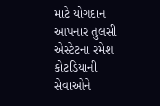માટે યોગદાન આપનાર તુલસી એસ્ટેટના રમેશ કોટડિયાની સેવાઓને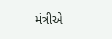મંત્રીએ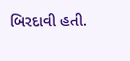બિરદાવી હતી.